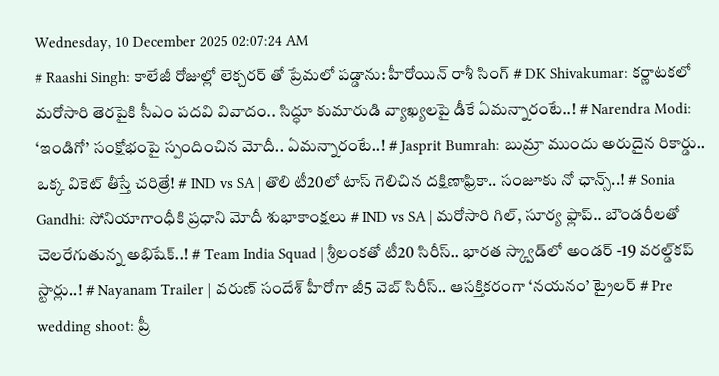Wednesday, 10 December 2025 02:07:24 AM
# Raashi Singh: కాలేజీ రోజుల్లో లెక్చరర్ తో ప్రేమలో పడ్డాను: హీరోయిన్ రాశీ సింగ్ # DK Shivakumar: కర్ణాటకలో మరోసారి తెరపైకి సీఎం పదవి వివాదం.. సిద్ధూ కుమారుడి వ్యాఖ్యలపై డీకే ఏమ‌న్నారంటే..! # Narendra Modi: ‘ఇండిగో’ సంక్షోభంపై స్పందించిన మోదీ.. ఏమన్నారంటే..! # Jasprit Bumrah: బుమ్రా ముందు అరుదైన రికార్డు.. ఒక్క వికెట్ తీస్తే చరిత్రే! # IND vs SA | తొలి టీ20లో టాస్ గెలిచిన దక్షిణాఫ్రికా.. సంజూకు నో ఛాన్స్..! # Sonia Gandhi: సోనియాగాంధీకి ప్రధాని మోదీ శుభాకాంక్షలు # IND vs SA | మరోసారి గిల్, సూర్య ఫ్లాప్.. బౌండరీలతో చెలరేగుతున్న అభిషేక్..! # Team India Squad | శ్రీలంకతో టీ20 సిరీస్‌.. భారత స్క్వాడ్‌లో అండర్ -19 వరల్డ్‌కప్ స్టార్లు..! # Nayanam Trailer | వ‌రుణ్ సందేశ్ హీరోగా జీ5 వెబ్ సిరీస్.. ఆస‌క్తిక‌రంగా ‘న‌యనం’ ట్రైల‌ర్ # Pre wedding shoot: ప్రీ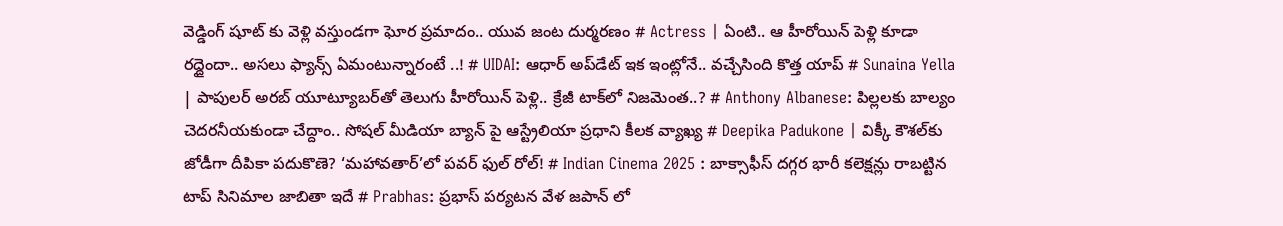వెడ్డింగ్ షూట్ కు వెళ్లి వస్తుండగా ఘోర ప్రమాదం.. యువ జంట దుర్మరణం # Actress | ఏంటి.. ఆ హీరోయిన్ పెళ్లి కూడా ర‌ద్దైందా.. అస‌లు ఫ్యాన్స్ ఏమంటున్నారంటే ..! # UIDAI: ఆధార్ అప్‌డేట్‌ ఇక ఇంట్లోనే.. వచ్చేసింది కొత్త యాప్ # Sunaina Yella | పాపులర్ అరబ్‌ యూట్యూబర్‌తో తెలుగు హీరోయిన్‌ పెళ్లి.. క్రేజీ టాక్‌లో నిజమెంత..? # Anthony Albanese: పిల్లలకు బాల్యం చెదరనీయకుండా చేద్దాం.. సోషల్ మీడియా బ్యాన్ పై ఆస్ట్రేలియా ప్రధాని కీలక వ్యాఖ్య # Deepika Padukone | విక్కీ కౌశల్‌కు జోడీగా దీపికా పదుకొణె? ‘మహావతార్’లో పవర్ ఫుల్ రోల్! # Indian Cinema 2025 : బాక్సాఫీస్ ద‌గ్గ‌ర‌ భారీ కలెక్షన్లు రాబట్టిన టాప్ సినిమాల జాబితా ఇదే # Prabhas: ప్రభాస్ పర్యటన వేళ జపాన్ లో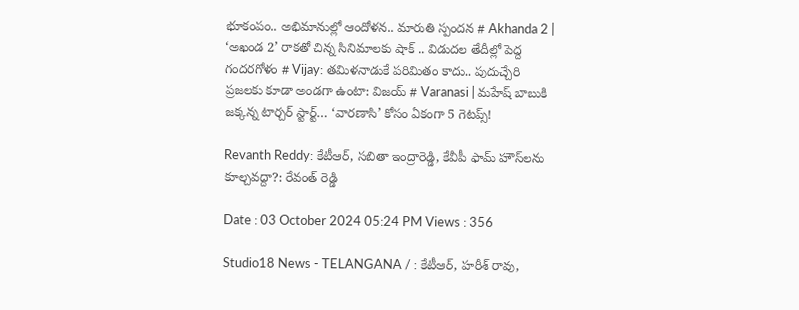భూకంపం.. అభిమానుల్లో ఆందోళన.. మారుతి స్పందన # Akhanda 2 | ‘అఖండ 2’ రాకతో చిన్న సినిమాలకు షాక్ .. విడుదల తేదీల్లో పెద్ద గందరగోళం # Vijay: తమిళనాడుకే పరిమితం కాదు.. పుదుచ్చేరి ప్రజలకు కూడా అండగా ఉంటా: విజయ్ # Varanasi | మహేష్ బాబుకి జక్కన్న టార్చర్ స్టార్ట్… ‘వారణాసి’ కోసం ఏకంగా 5 గెటప్స్!

Revanth Reddy: కేటీఆర్, సబితా ఇంద్రారెడ్డి, కేవీపీ ఫామ్ హౌస్‌లను కూల్చవద్దా?: రేవంత్ రెడ్డి

Date : 03 October 2024 05:24 PM Views : 356

Studio18 News - TELANGANA / : కేటీఆర్, హరీశ్ రావు,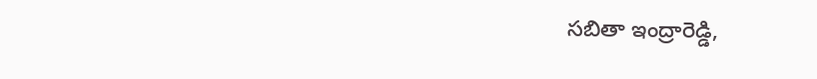సబితా ఇంద్రారెడ్డి,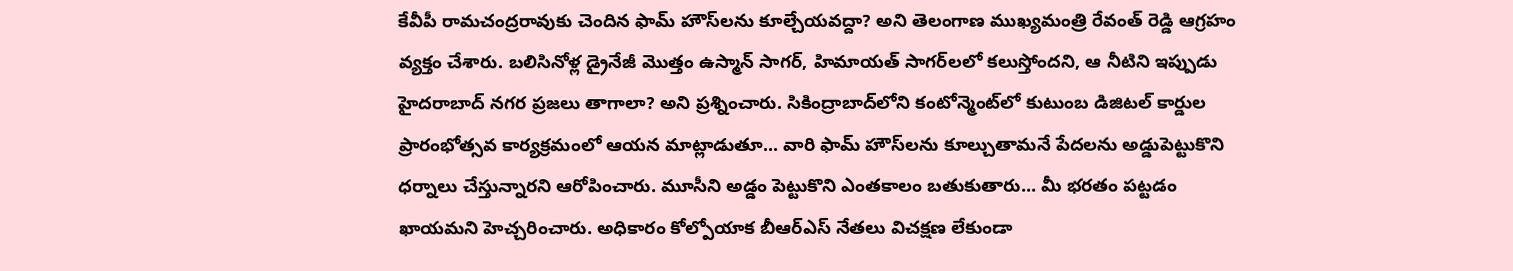కేవీపీ రామచంద్రరావుకు చెందిన ఫామ్ హౌస్‌లను కూల్చేయవద్దా? అని తెలంగాణ ముఖ్యమంత్రి రేవంత్ రెడ్డి ఆగ్రహం వ్యక్తం చేశారు. బలిసినోళ్ల డ్రైనేజీ మొత్తం ఉస్మాన్ సాగర్, హిమాయత్ సాగర్‌లలో కలుస్తోందని, ఆ నీటిని ఇప్పుడు హైదరాబాద్ నగర ప్రజలు తాగాలా? అని ప్రశ్నించారు. సికింద్రాబాద్‌లోని కంటోన్మెంట్‌లో కుటుంబ డిజిటల్ కార్డుల ప్రారంభోత్సవ కార్యక్రమంలో ఆయన మాట్లాడుతూ... వారి ఫామ్ హౌస్‌లను కూల్చుతామనే పేదలను అడ్డుపెట్టుకొని ధర్నాలు చేస్తున్నారని ఆరోపించారు. మూసీని అడ్డం పెట్టుకొని ఎంతకాలం బతుకుతారు... మీ భరతం పట్టడం ఖాయమని హెచ్చరించారు. అధికారం కోల్పోయాక బీఆర్ఎస్ నేతలు విచక్షణ లేకుండా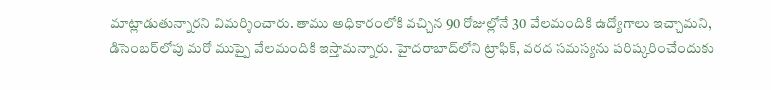మాట్లాడుతున్నారని విమర్శించారు. తాము అధికారంలోకి వచ్చిన 90 రోజుల్లోనే 30 వేలమందికి ఉద్యోగాలు ఇచ్చామని, డిసెంబర్‌లోపు మరో ముప్పై వేలమందికి ఇస్తామన్నారు. హైదరాబాద్‌లోని ట్రాఫిక్, వరద సమస్యను పరిష్కరించేందుకు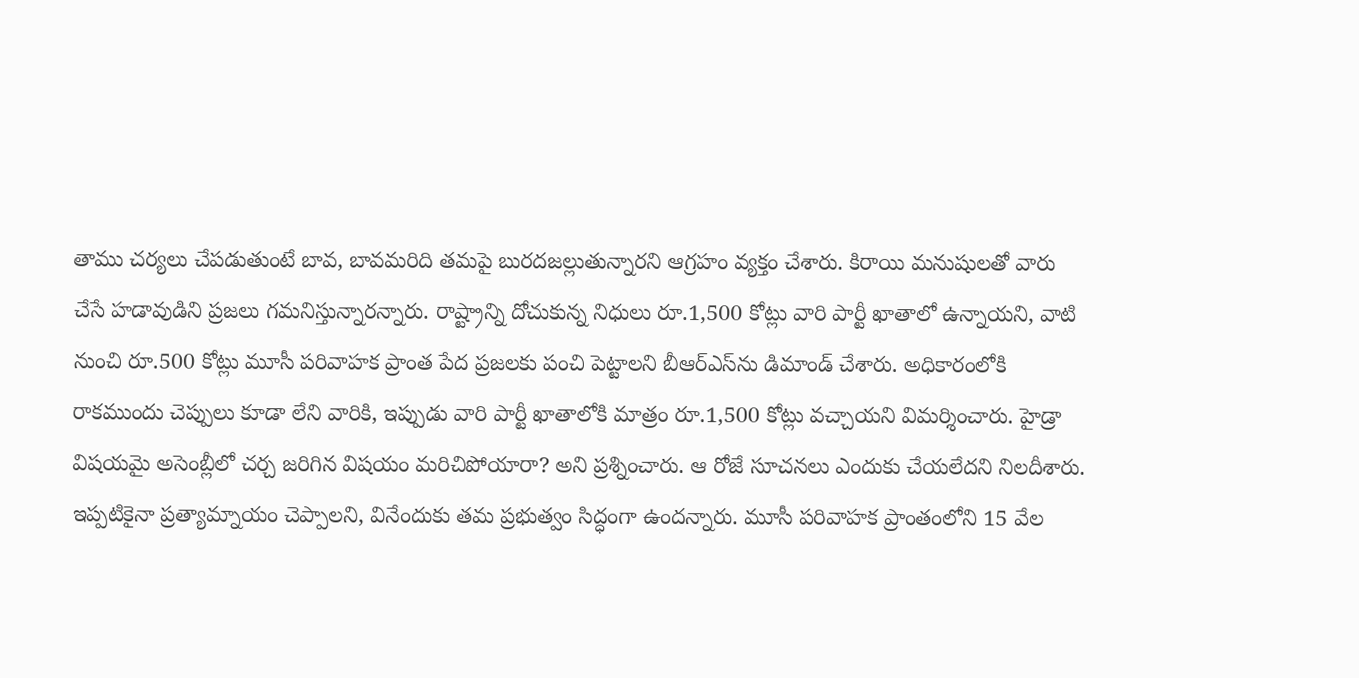తాము చర్యలు చేపడుతుంటే బావ, బావమరిది తమపై బురదజల్లుతున్నారని ఆగ్రహం వ్యక్తం చేశారు. కిరాయి మనుషులతో వారు చేసే హడావుడిని ప్రజలు గమనిస్తున్నారన్నారు. రాష్ట్రాన్ని దోచుకున్న నిధులు రూ.1,500 కోట్లు వారి పార్టీ ఖాతాలో ఉన్నాయని, వాటి నుంచి రూ.500 కోట్లు మూసీ పరివాహక ప్రాంత పేద ప్రజలకు పంచి పెట్టాలని బీఆర్ఎస్‌ను డిమాండ్ చేశారు. అధికారంలోకి రాకముందు చెప్పులు కూడా లేని వారికి, ఇప్పుడు వారి పార్టీ ఖాతాలోకి మాత్రం రూ.1,500 కోట్లు వచ్చాయని విమర్శించారు. హైడ్రా విషయమై అసెంబ్లీలో చర్చ జరిగిన విషయం మరిచిపోయారా? అని ప్రశ్నించారు. ఆ రోజే సూచనలు ఎందుకు చేయలేదని నిలదీశారు. ఇప్పటికైనా ప్రత్యామ్నాయం చెప్పాలని, వినేందుకు తమ ప్రభుత్వం సిద్ధంగా ఉందన్నారు. మూసీ పరివాహక ప్రాంతంలోని 15 వేల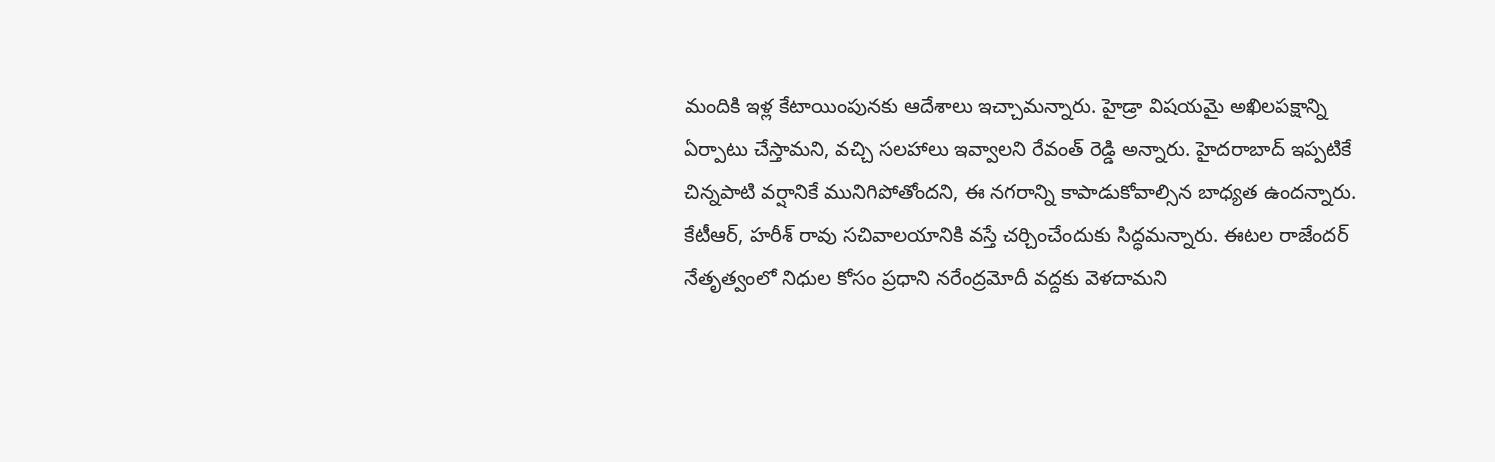మందికి ఇళ్ల కేటాయింపునకు ఆదేశాలు ఇచ్చామన్నారు. హైడ్రా విషయమై అఖిలపక్షాన్ని ఏర్పాటు చేస్తామని, వచ్చి సలహాలు ఇవ్వాలని రేవంత్ రెడ్డి అన్నారు. హైదరాబాద్ ఇప్పటికే చిన్నపాటి వర్షానికే మునిగిపోతోందని, ఈ నగరాన్ని కాపాడుకోవాల్సిన బాధ్యత ఉందన్నారు. కేటీఆర్, హరీశ్ రావు సచివాలయానికి వస్తే చర్చించేందుకు సిద్ధమన్నారు. ఈటల రాజేందర్ నేతృత్వంలో నిధుల కోసం ప్రధాని నరేంద్రమోదీ వద్దకు వెళదామని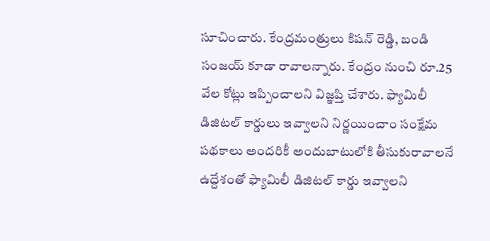సూచించారు. కేంద్రమంత్రులు కిషన్ రెడ్డి, బండి సంజయ్ కూడా రావాలన్నారు. కేంద్రం నుంచి రూ.25 వేల కోట్లు ఇప్పించాలని విజ్ఞప్తి చేశారు. ఫ్యామిలీ డిజిటల్ కార్డులు ఇవ్వాలని నిర్ణయించాం సంక్షేమ పథకాలు అందరికీ అందుబాటులోకి తీసుకురావాలనే ఉద్దేశంతో ఫ్యామిలీ డిజిటల్ కార్డు ఇవ్వాలని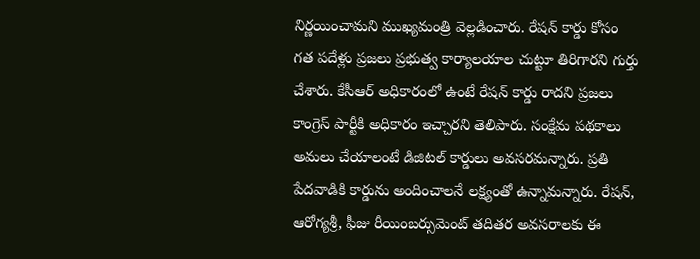నిర్ణయించామని ముఖ్యమంత్రి వెల్లడించారు. రేషన్ కార్డు కోసం గత పదేళ్లు ప్రజలు ప్రభుత్వ కార్యాలయాల చుట్టూ తిరిగారని గుర్తు చేశారు. కేసీఆర్ అధికారంలో ఉంటే రేషన్ కార్డు రాదని ప్రజలు కాంగ్రెస్ పార్టీకి అధికారం ఇచ్చారని తెలిపారు. సంక్షేమ పథకాలు అమలు చేయాలంటే డిజిటల్ కార్డులు అవసరమన్నారు. ప్రతి పేదవాడికి కార్డును అందించాలనే లక్ష్యంతో ఉన్నామన్నారు. రేషన్, ఆరోగ్యశ్రీ, ఫీజు రీయింబర్సుమెంట్ తదితర అవసరాలకు ఈ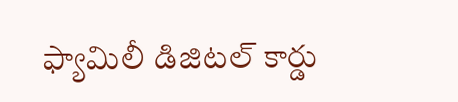ఫ్యామిలీ డిజిటల్ కార్డు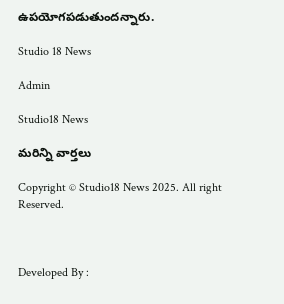ఉపయోగపడుతుందన్నారు.

Studio 18 News

Admin

Studio18 News

మరిన్ని వార్తలు

Copyright © Studio18 News 2025. All right Reserved.



Developed By :